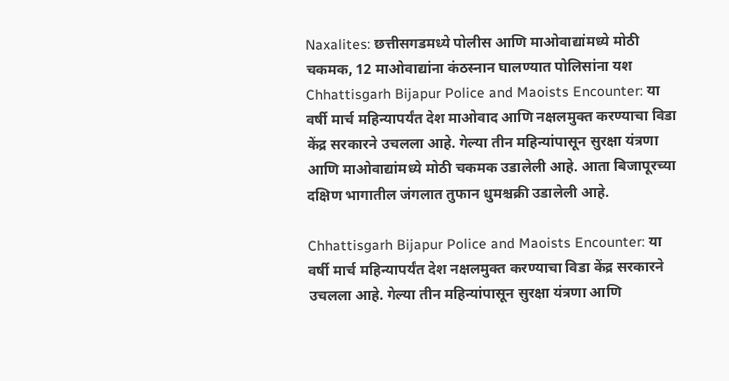Naxalites: छत्तीसगडमध्ये पोलीस आणि माओवाद्यांमध्ये मोठी चकमक, 12 माओवाद्यांना कंठस्नान घालण्यात पोलिसांना यश
Chhattisgarh Bijapur Police and Maoists Encounter: या वर्षी मार्च महिन्यापर्यंत देश माओवाद आणि नक्षलमुक्त करण्याचा विडा केंद्र सरकारने उचलला आहे. गेल्या तीन महिन्यांपासून सुरक्षा यंत्रणा आणि माओवाद्यांमध्ये मोठी चकमक उडालेली आहे. आता बिजापूरच्या दक्षिण भागातील जंगलात तुफान धुमश्चक्री उडालेली आहे.

Chhattisgarh Bijapur Police and Maoists Encounter: या वर्षी मार्च महिन्यापर्यंत देश नक्षलमुक्त करण्याचा विडा केंद्र सरकारने उचलला आहे. गेल्या तीन महिन्यांपासून सुरक्षा यंत्रणा आणि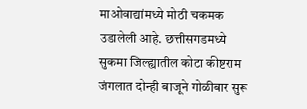माओवाद्यांमध्ये मोठी चकमक उडालेली आहे. छत्तीसगडमध्ये सुकमा जिल्ह्यातील कोटा कीष्टराम जंगलात दोन्ही बाजूने गोळीबार सुरू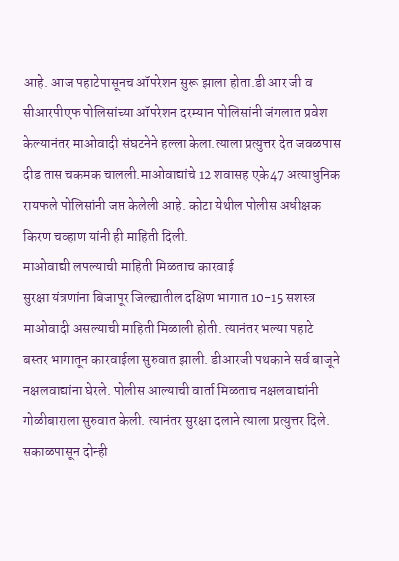आहे. आज पहाटेपासूनच ऑपरेशन सुरू झाला होता.डी आर जी व सीआरपीएफ पोलिसांच्या ऑपरेशन दरम्यान पोलिसांनी जंगलात प्रवेश केल्यानंतर माओवादी संघटनेने हल्ला केला.त्याला प्रत्युत्तर देत जवळपास दीड तास चकमक चालली.माओवाद्यांचे 12 शवासह एके47 अत्याधुनिक रायफले पोलिसांनी जप्त केलेली आहे. कोटा येथील पोलीस अधीक्षक किरण चव्हाण यांनी ही माहिती दिली.
माओवाद्यी लपल्याची माहिती मिळताच कारवाई
सुरक्षा यंत्रणांना बिजापूर जिल्ह्यातील दक्षिण भागात 10-15 सशस्त्र माओवादी असल्याची माहिती मिळाली होती. त्यानंतर भल्या पहाटे बस्तर भागातून कारवाईला सुरुवात झाली. डीआरजी पथकाने सर्व बाजूने नक्षलवाद्यांना घेरले. पोलीस आल्याची वार्ता मिळताच नक्षलवाद्यांनी गोळीबाराला सुरुवात केली. त्यानंतर सुरक्षा दलाने त्याला प्रत्युत्तर दिले. सकाळपासून दोन्ही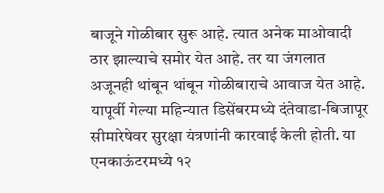बाजूने गोळीबार सुरू आहे. त्यात अनेक माओवादी ठार झाल्याचे समोर येत आहे. तर या जंगलात अजूनही थांबून थांबून गोळीबाराचे आवाज येत आहे. यापूर्वी गेल्या महिन्यात डिसेंबरमध्ये दंतेवाडा-बिजापूर सीमारेषेवर सुरक्षा यंत्रणांनी कारवाई केली होती. या एनकाऊंटरमध्ये १२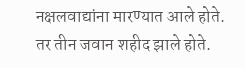नक्षलवाद्यांना मारण्यात आले होते. तर तीन जवान शहीद झाले होते.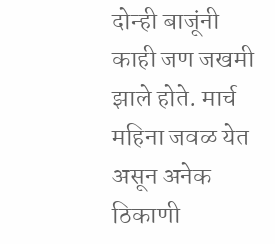दोन्ही बाजूंनी काही जण जखमी झाले होते. मार्च महिना जवळ येत असून अनेक ठिकाणी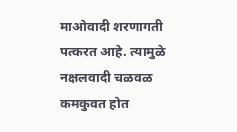माओवादी शरणागती पत्करत आहे. त्यामुळे नक्षलवादी चळवळ कमकुवत होत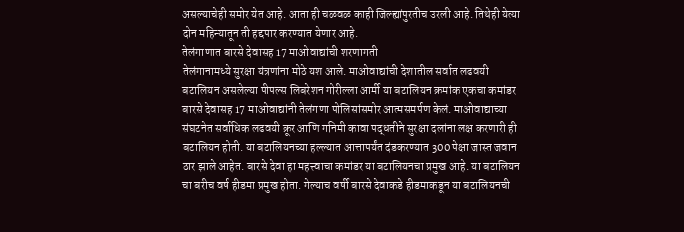असल्याचेही समोर येत आहे. आता ही चळवळ काही जिल्ह्यांपुरतीच उरली आहे. तिथेही येत्या दोन महिन्यातून ती हद्दपार करण्यात येणार आहे.
तेलंगाणात बारसे देवासह 17 माओवाद्यांची शरणागती
तेलंगानामध्ये सुरक्षा यंत्रणांना मोठे यश आले. माओवाद्यांची देशातील सर्वात लढवयी बटालियन असलेल्या पीपल्स लिबरेशन गोरील्ला आर्मी या बटालियन क्रमांक एकचा कमांडर बारसे देवासह 17 माओवाद्यांनी तेलंगणा पोलिसांसमोर आत्मसमर्पण केलं. माओवाद्याच्या संघटनेत सर्वाधिक लढवयी क्रूर आणि गनिमी कावा पद्धतीने सुरक्षा दलांना लक्ष करणारी ही बटालियन होती. या बटालियनच्या हल्ल्यात आत्तापर्यंत दंडकरण्यात 300 पेक्षा जास्त जवान ठार झाले आहेत. बारसे देवा हा महत्त्वाचा कमांडर या बटालियनचा प्रमुख आहे. या बटालियन चा बरीच वर्ष हीडमा प्रमुख होता. गेल्याच वर्षी बारसे देवाकडे हीडमाकडून या बटालियनची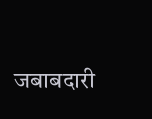जबाबदारी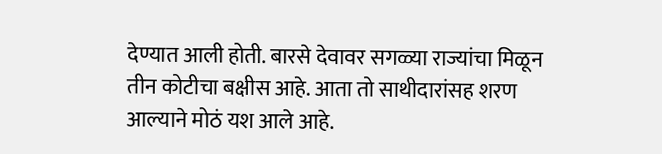देण्यात आली होती. बारसे देवावर सगळ्या राज्यांचा मिळून तीन कोटीचा बक्षीस आहे. आता तो साथीदारांसह शरण आल्याने मोठं यश आले आहे.